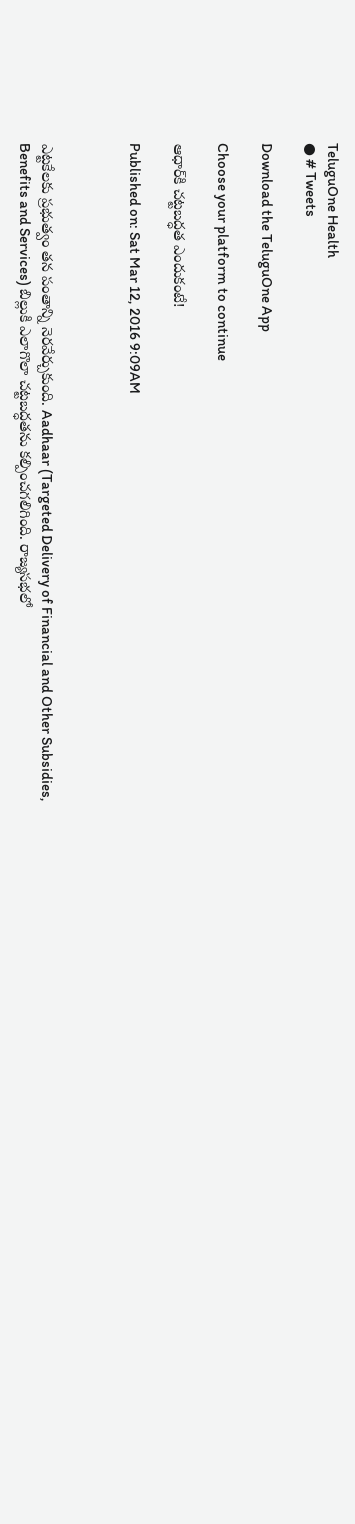TeluguOne Health
● # Tweets

Download the TeluguOne App

Choose your platform to continue

ఆధార్‌కి చట్టబద్ధత ఎందుకంటే!

Published on: Sat Mar 12, 2016 9:09AM



ఎట్టకేలకు ప్రభుత్వం తన పంతాన్ని నెరవేర్చుకుంది. Aadhaar (Targeted Delivery of Financial and Other Subsidies, Benefits and Services) బిల్లుకి ఎలాగొలా చట్టబద్ధతను కల్పించగలిగింది. రాజ్యసభలో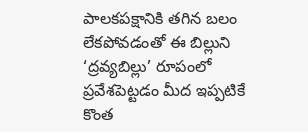పాలకపక్షానికి తగిన బలం లేకపోవడంతో ఈ బిల్లుని ‘ద్రవ్యబిల్లు’ రూపంలో ప్రవేశపెట్టడం మీద ఇప్పటికే కొంత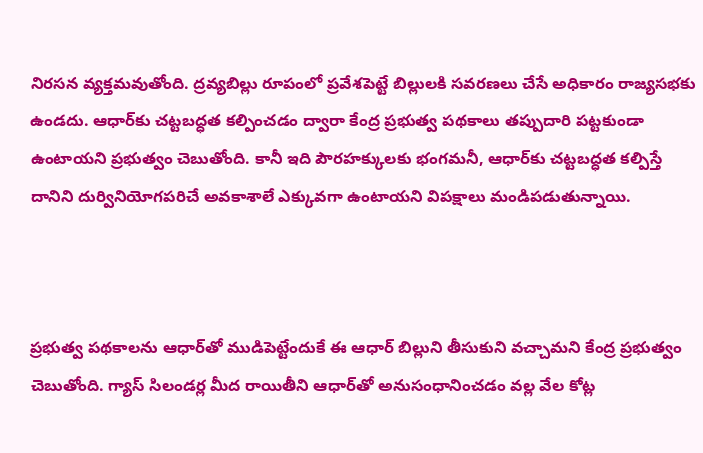నిరసన వ్యక్తమవుతోంది. ద్రవ్యబిల్లు రూపంలో ప్రవేశపెట్టే బిల్లులకి సవరణలు చేసే అధికారం రాజ్యసభకు ఉండదు. ఆధార్‌కు చట్టబద్ధత కల్పించడం ద్వారా కేంద్ర ప్రభుత్వ పథకాలు తప్పుదారి పట్టకుండా ఉంటాయని ప్రభుత్వం చెబుతోంది. కానీ ఇది పౌరహక్కులకు భంగమనీ, ఆధార్‌కు చట్టబద్ధత కల్పిస్తే దానిని దుర్వినియోగపరిచే అవకాశాలే ఎక్కువగా ఉంటాయని విపక్షాలు మండిపడుతున్నాయి.



ప్రభుత్వ పథకాలను ఆధార్‌తో ముడిపెట్టేందుకే ఈ ఆధార్‌ బిల్లుని తీసుకుని వచ్చామని కేంద్ర ప్రభుత్వం చెబుతోంది. గ్యాస్ సిలండర్ల మీద రాయితీని ఆధార్‌తో అనుసంధానించడం వల్ల వేల కోట్ల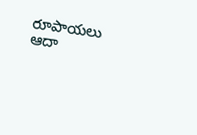రూపాయలు ఆదా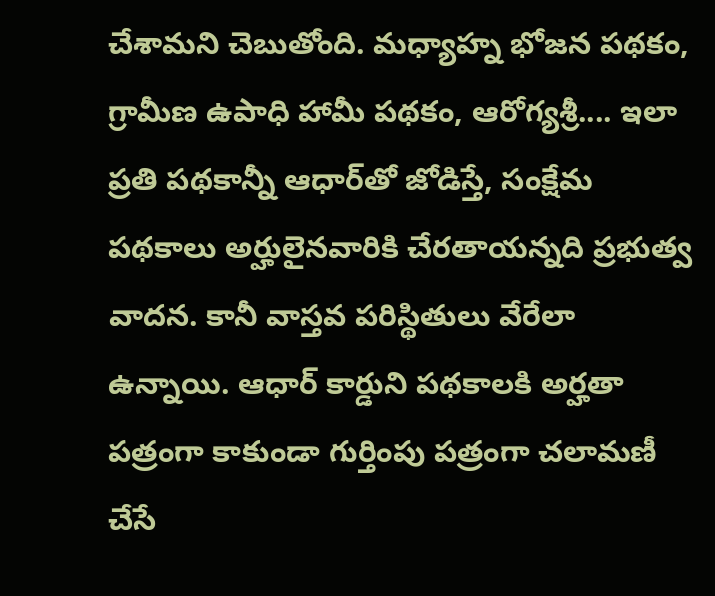చేశామని చెబుతోంది. మధ్యాహ్న భోజన పథకం, గ్రామీణ ఉపాధి హామీ పథకం, ఆరోగ్యశ్రీ.... ఇలా ప్రతి పథకాన్నీ ఆధార్‌తో జోడిస్తే, సంక్షేమ పథకాలు అర్హులైనవారికి చేరతాయన్నది ప్రభుత్వ వాదన. కానీ వాస్తవ పరిస్థితులు వేరేలా ఉన్నాయి. ఆధార్ కార్డుని పథకాలకి అర్హతా పత్రంగా కాకుండా గుర్తింపు పత్రంగా చలామణీ చేసే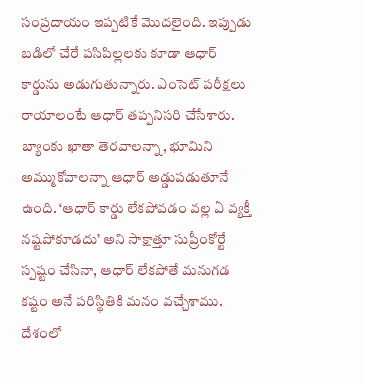సంప్రదాయం ఇప్పటికే మొదలైంది. ఇప్పుడు బడిలో చేరే పసిపిల్లలకు కూడా ఆధార్ కార్డును అడుగుతున్నారు. ఎంసెట్‌ పరీక్షలు రాయాలంటే ఆధార్ తప్పనిసరి చేసేశారు. బ్యాంకు ఖాతా తెరవాలన్నా, భూమిని అమ్ముకోవాలన్నా ఆధార్ అడ్డుపడుతూనే ఉంది. ‘ఆధార్‌ కార్డు లేకపోవడం వల్ల ఏ వ్యక్తీ నష్టపోకూడదు’ అని సాక్షాత్తూ సుప్రీంకోర్టే స్పష్టం చేసినా, ఆధార్‌ లేకపోతే మనుగడ కష్టం అనే పరిస్థితికి మనం వచ్చేశాము.    దేశంలో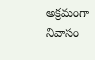అక్రమంగా నివాసం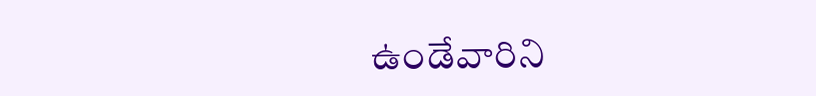ఉండేవారిని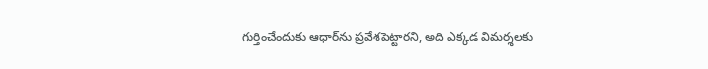గుర్తించేందుకు ఆధార్‌ను ప్రవేశపెట్టారని, అది ఎక్కడ విమర్శలకు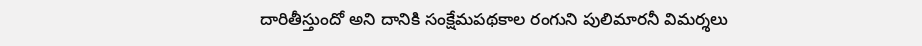దారితీస్తుందో అని దానికి సంక్షేమపథకాల రంగుని పులిమారనీ విమర్శలు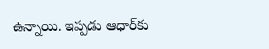ఉన్నాయి. ఇప్పడు ఆధార్‌కు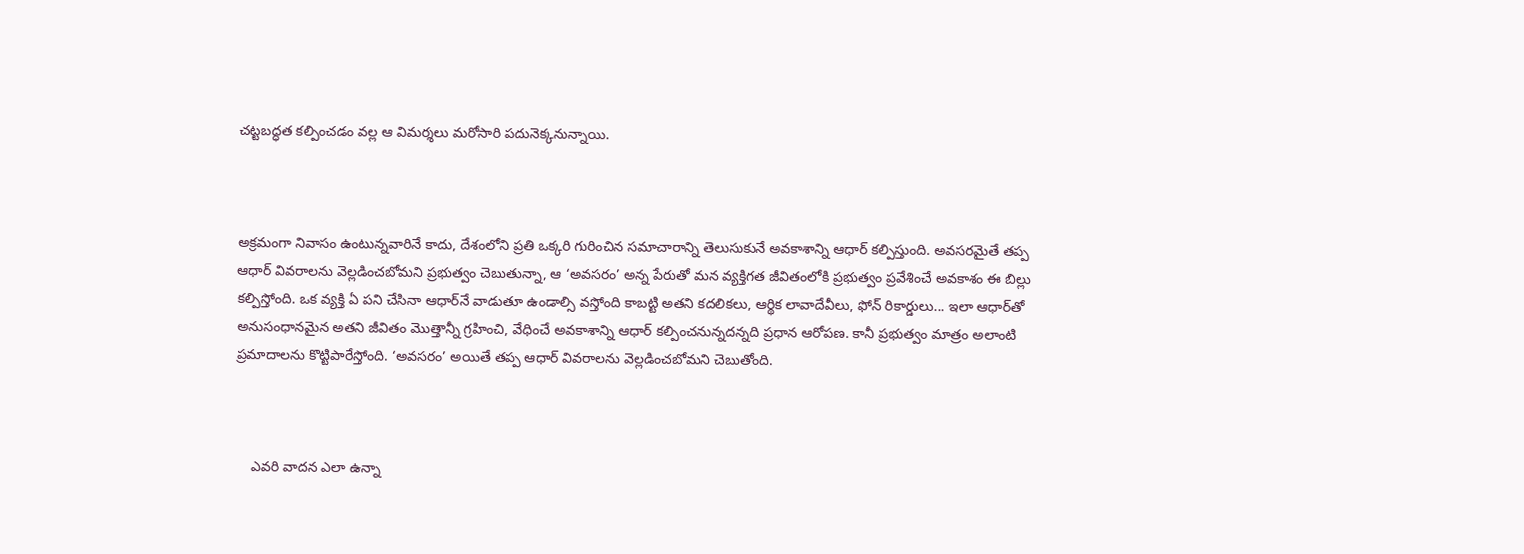చట్టబద్ధత కల్పించడం వల్ల ఆ విమర్శలు మరోసారి పదునెక్కనున్నాయి.



అక్రమంగా నివాసం ఉంటున్నవారినే కాదు, దేశంలోని ప్రతి ఒక్కరి గురించిన సమాచారాన్ని తెలుసుకునే అవకాశాన్ని ఆధార్‌ కల్పిస్తుంది. అవసరమైతే తప్ప ఆధార్‌ వివరాలను వెల్లడించబోమని ప్రభుత్వం చెబుతున్నా, ఆ ‘అవసరం’ అన్న పేరుతో మన వ్యక్తిగత జీవితంలోకి ప్రభుత్వం ప్రవేశించే అవకాశం ఈ బిల్లు కల్పిస్తోంది. ఒక వ్యక్తి ఏ పని చేసినా ఆధార్‌నే వాడుతూ ఉండాల్సి వస్తోంది కాబట్టి అతని కదలికలు, ఆర్థిక లావాదేవీలు, ఫోన్‌ రికార్డులు... ఇలా ఆధార్‌తో అనుసంధానమైన అతని జీవితం మొత్తాన్నీ గ్రహించి, వేధించే అవకాశాన్ని ఆధార్‌ కల్పించనున్నదన్నది ప్రధాన ఆరోపణ. కానీ ప్రభుత్వం మాత్రం అలాంటి ప్రమాదాలను కొట్టిపారేస్తోంది. ‘అవసరం’ అయితే తప్ప ఆధార్‌ వివరాలను వెల్లడించబోమని చెబుతోంది.



    ఎవరి వాదన ఎలా ఉన్నా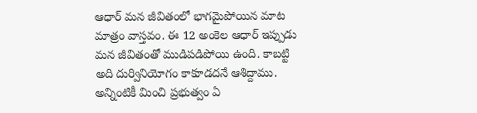ఆధార్‌ మన జీవితంలో భాగమైపోయిన మాట మాత్రం వాస్తవం. ఈ 12 అంకెల ఆధార్‌ ఇప్పుడు మన జీవితంతో ముడిపడిపోయి ఉంది. కాబట్టి అది దుర్వినియోగం కాకూడదనే ఆశిద్దాము. అన్నింటికీ మించి ప్రభుత్వం ఏ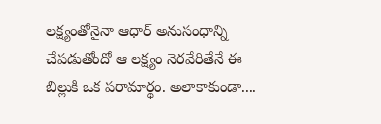లక్ష్యంతోనైనా ఆధార్‌ అనుసంధాన్ని చేపడుతోందో ఆ లక్ష్యం నెరవేరితేనే ఈ బిల్లుకి ఒక పరామార్థం. అలాకాకుండా....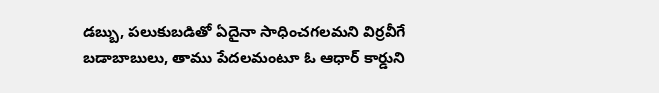డబ్బు, పలుకుబడితో ఏదైనా సాధించగలమని విర్రవీగే బడాబాబులు, తాము పేదలమంటూ ఓ ఆధార్‌ కార్డుని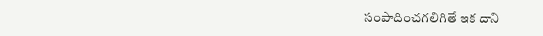సంపాదించగలిగితే ఇక దాని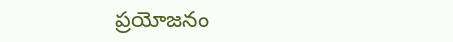ప్రయోజనం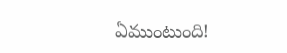ఏముంటుంది!